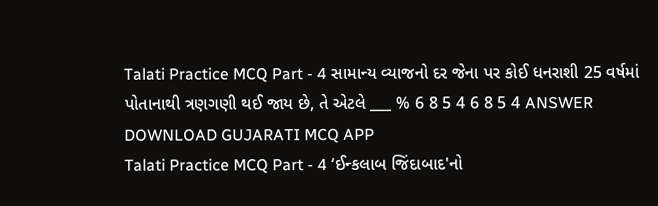Talati Practice MCQ Part - 4 સામાન્ય વ્યાજનો દર જેના પર કોઈ ધનરાશી 25 વર્ષમાં પોતાનાથી ત્રણગણી થઈ જાય છે, તે એટલે ___ % 6 8 5 4 6 8 5 4 ANSWER DOWNLOAD GUJARATI MCQ APP
Talati Practice MCQ Part - 4 ‘ઈન્કલાબ જિંદાબાદ'નો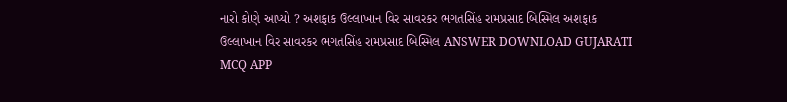નારો કોણે આપ્યો ? અશફાક ઉલ્લાખાન વિર સાવરકર ભગતસિંહ રામપ્રસાદ બિસ્મિલ અશફાક ઉલ્લાખાન વિર સાવરકર ભગતસિંહ રામપ્રસાદ બિસ્મિલ ANSWER DOWNLOAD GUJARATI MCQ APP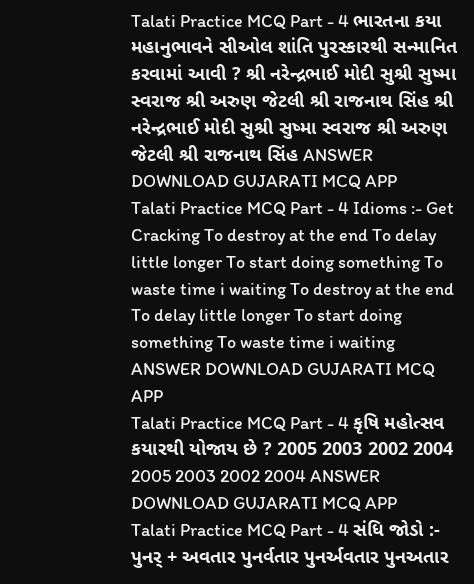Talati Practice MCQ Part - 4 ભારતના કયા મહાનુભાવને સીઓલ શાંતિ પુરસ્કારથી સન્માનિત કરવામાં આવી ? શ્રી નરેન્દ્રભાઈ મોદી સુશ્રી સુષ્મા સ્વરાજ શ્રી અરુણ જેટલી શ્રી રાજનાથ સિંહ શ્રી નરેન્દ્રભાઈ મોદી સુશ્રી સુષ્મા સ્વરાજ શ્રી અરુણ જેટલી શ્રી રાજનાથ સિંહ ANSWER DOWNLOAD GUJARATI MCQ APP
Talati Practice MCQ Part - 4 Idioms :- Get Cracking To destroy at the end To delay little longer To start doing something To waste time i waiting To destroy at the end To delay little longer To start doing something To waste time i waiting ANSWER DOWNLOAD GUJARATI MCQ APP
Talati Practice MCQ Part - 4 કૃષિ મહોત્સવ કયારથી યોજાય છે ? 2005 2003 2002 2004 2005 2003 2002 2004 ANSWER DOWNLOAD GUJARATI MCQ APP
Talati Practice MCQ Part - 4 સંધિ જોડો :- પુનર્ + અવતાર પુનર્વતાર પુનર્અવતાર પુનઅતાર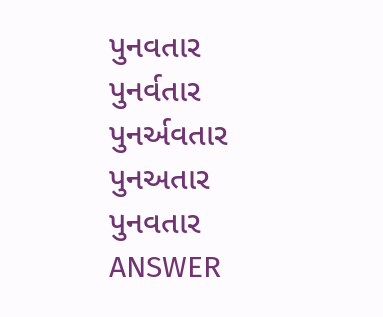પુનવતાર પુનર્વતાર પુનર્અવતાર પુનઅતાર પુનવતાર ANSWER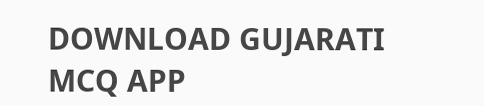DOWNLOAD GUJARATI MCQ APP